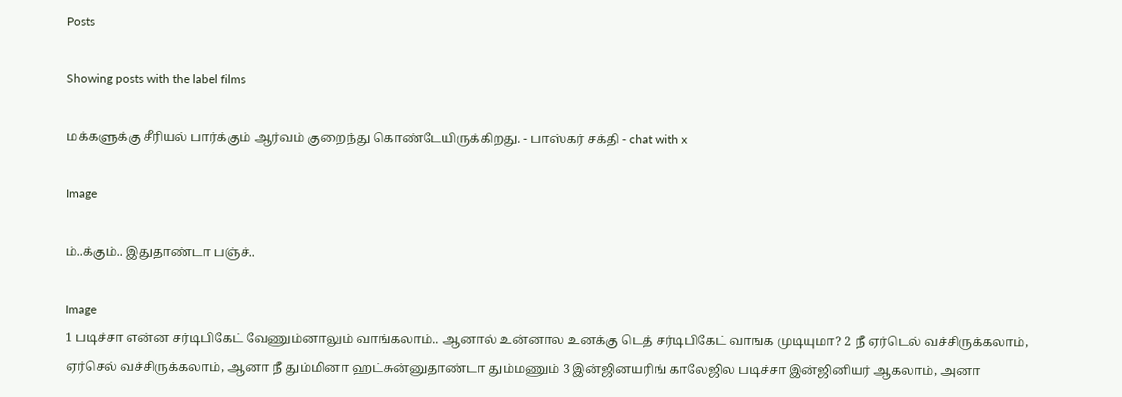Posts

Showing posts with the label films

மக்களுக்கு சீரியல் பார்க்கும் ஆர்வம் குறைந்து கொண்டேயிருக்கிறது. - பாஸ்கர் சக்தி - chat with x

Image

ம்..க்கும்.. இதுதாண்டா பஞ்ச்..

Image
1 படிச்சா என்ன சர்டிபிகேட் வேணும்னாலும் வாங்கலாம்.. ஆனால் உன்னால உனக்கு டெத் சர்டிபிகேட் வாஙக முடியுமா? 2 நீ ஏர்டெல் வச்சிருக்கலாம், ஏர்செல் வச்சிருக்கலாம், ஆனா நீ தும்மினா ஹட்சுன்னுதாண்டா தும்மணும் 3 இன்ஜினயரிங் காலேஜில படிச்சா இன்ஜினியர் ஆகலாம், அனா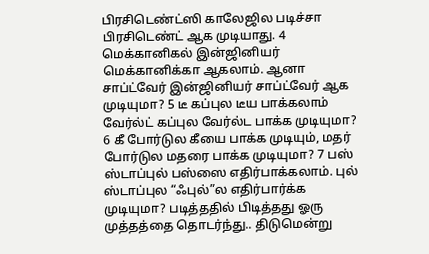பிரசிடெண்ட்ஸி காலேஜில படிச்சா பிரசிடெண்ட் ஆக முடியாது. 4 மெக்கானிகல் இன்ஜினியர் மெக்கானிக்கா ஆகலாம். ஆனா சாப்ட்வேர் இன்ஜினியர் சாப்ட்வேர் ஆக முடியுமா? 5 டீ கப்புல டீய பாக்கலாம் வேர்ல்ட் கப்புல வேர்ல்ட பாக்க முடியுமா? 6 கீ போர்டுல கீயை பாக்க முடியும், மதர் போர்டுல மதரை பாக்க முடியுமா? 7 பஸ் ஸ்டாப்புல் பஸ்ஸை எதிர்பாக்கலாம். புல் ஸ்டாப்புல “ஃபுல்”ல எதிர்பார்க்க முடியுமா? படித்ததில் பிடித்தது ஓரு முத்தத்தை தொடர்ந்து.. திடுமென்று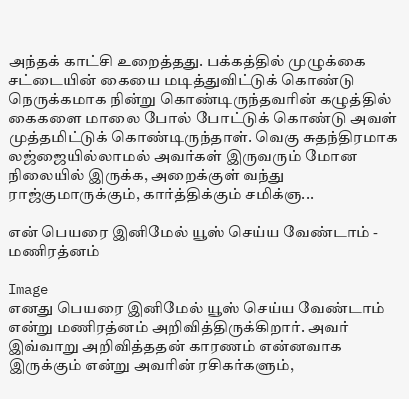அந்தக் காட்சி உறைத்தது. பக்கத்தில் முழுக்கை சட்டையின் கையை மடித்துவிட்டுக் கொண்டு நெருக்கமாக நின்று கொண்டிருந்தவரின் கழுத்தில் கைகளை மாலை போல் போட்டுக் கொண்டு அவள் முத்தமிட்டுக் கொண்டிருந்தாள். வெகு சுதந்திரமாக லஜ்ஜையில்லாமல் அவர்கள் இருவரும் மோன நிலையில் இருக்க, அறைக்குள் வந்து ராஜ்குமாருக்கும், கார்த்திக்கும் சமிக்ஞ...

என் பெயரை இனிமேல் யூஸ் செய்ய வேண்டாம் - மணிரத்னம்

Image
எனது பெயரை இனிமேல் யூஸ் செய்ய வேண்டாம் என்று மணிரத்னம் அறிவித்திருக்கிறார். அவர் இவ்வாறு அறிவித்ததன் காரணம் என்னவாக இருக்கும் என்று அவரின் ரசிகர்களும்,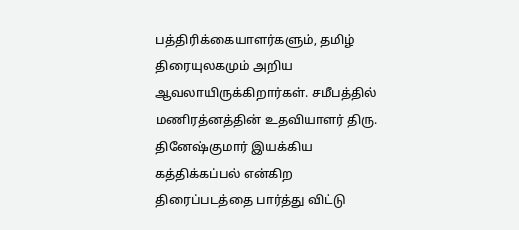பத்திரிக்கையாளர்களும், தமிழ் திரையுலகமும் அறிய ஆவலாயிருக்கிறார்கள். சமீபத்தில் மணிரத்னத்தின் உதவியாளர் திரு. தினேஷ்குமார் இயக்கிய கத்திக்கப்பல் என்கிற திரைப்படத்தை பார்த்து விட்டு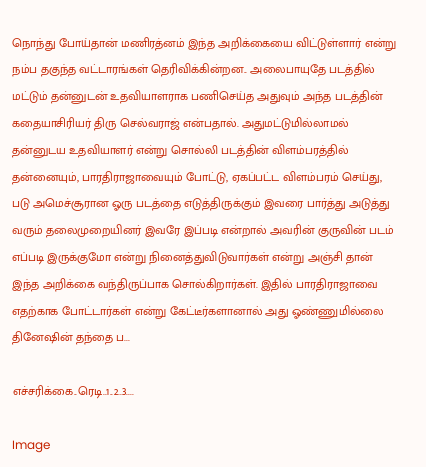நொந்து போய்தான் மணிரத்னம் இந்த அறிக்கையை விட்டுள்ளார் என்று நம்ப தகுந்த வட்டாரங்கள் தெரிவிக்கின்றன.. அலைபாயுதே படத்தில் மட்டும் தன்னுடன் உதவியாளராக பணிசெய்த அதுவும் அந்த படத்தின் கதையாசிரியர் திரு செல்வராஜ் என்பதால். அதுமட்டுமில்லாமல் தன்னுடய உதவியாளர் என்று சொல்லி படத்தின் விளம்பரத்தில் தன்னையும், பாரதிராஜாவையும் போட்டு, ஏகப்பட்ட விளம்பரம் செய்து, படு அமெச்சூரான ஓரு படத்தை எடுத்திருக்கும் இவரை பார்த்து அடுத்து வரும் தலைமுறையினர் இவரே இப்படி என்றால் அவரின் குருவின் படம் எப்படி இருக்குமோ என்று நினைத்துவிடுவார்கள் என்று அஞ்சி தான் இந்த அறிக்கை வந்திருப்பாக சொல்கிறார்கள். இதில் பாரதிராஜாவை எதற்காக போட்டார்கள் என்று கேட்டீர்களானால் அது ஓண்ணுமில்லை தினேஷின் தந்தை ப...

எச்சரிக்கை..ரெடி..1..2..3....

Image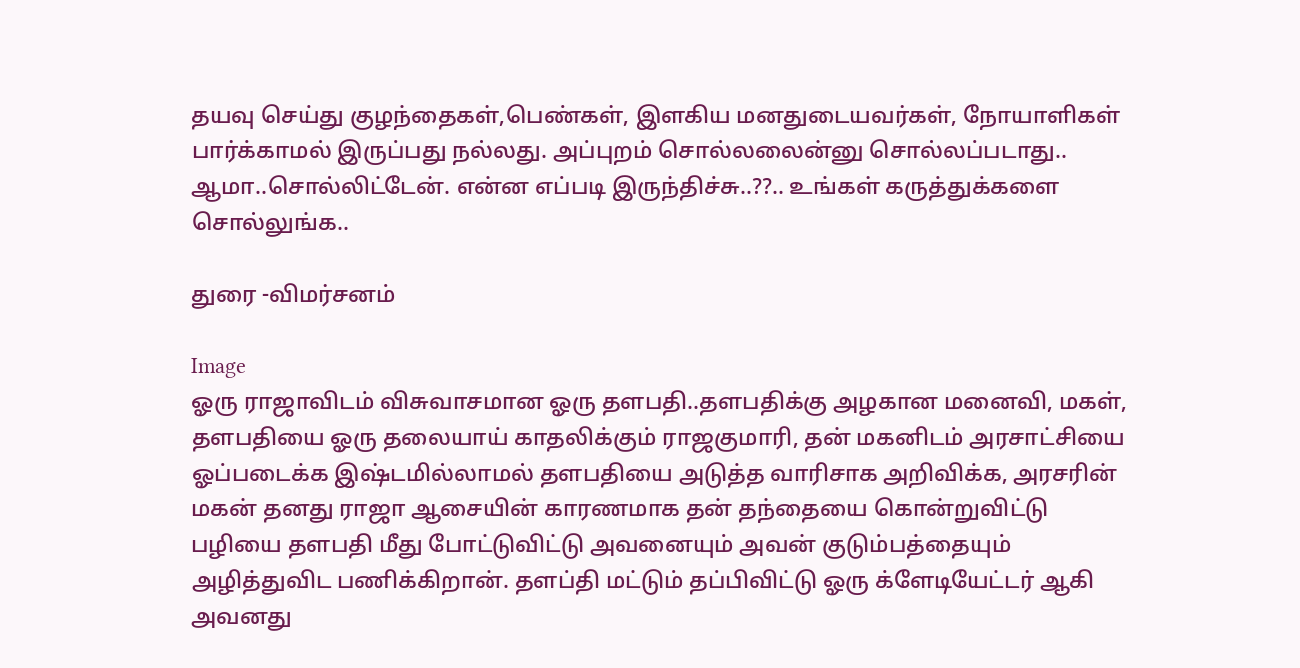தயவு செய்து குழந்தைகள்,பெண்கள், இளகிய மனதுடையவர்கள், நோயாளிகள் பார்க்காமல் இருப்பது நல்லது. அப்புறம் சொல்லலைன்னு சொல்லப்படாது.. ஆமா..சொல்லிட்டேன். என்ன எப்படி இருந்திச்சு..??.. உங்கள் கருத்துக்களை சொல்லுங்க..

துரை -விமர்சனம்

Image
ஓரு ராஜாவிடம் விசுவாசமான ஓரு தளபதி..தளபதிக்கு அழகான மனைவி, மகள், தளபதியை ஓரு தலையாய் காதலிக்கும் ராஜகுமாரி, தன் மகனிடம் அரசாட்சியை ஓப்படைக்க இஷ்டமில்லாமல் தளபதியை அடுத்த வாரிசாக அறிவிக்க, அரசரின் மகன் தனது ராஜா ஆசையின் காரணமாக தன் தந்தையை கொன்றுவிட்டு பழியை தளபதி மீது போட்டுவிட்டு அவனையும் அவன் குடும்பத்தையும் அழித்துவிட பணிக்கிறான். தளப்தி மட்டும் தப்பிவிட்டு ஓரு க்ளேடியேட்டர் ஆகி அவனது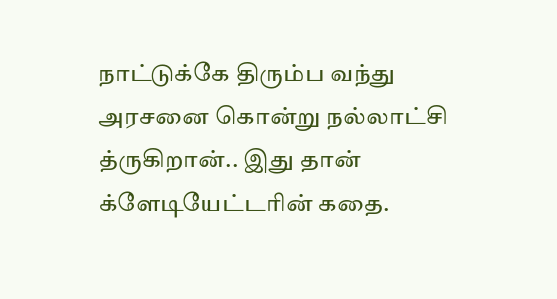நாட்டுக்கே திரும்ப வந்து அரசனை கொன்று நல்லாட்சி த்ருகிறான்.. இது தான் க்ளேடியேட்டரின் கதை.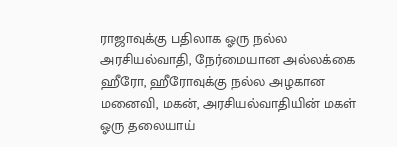ராஜாவுக்கு பதிலாக ஓரு நல்ல அரசியல்வாதி, நேர்மையான அல்லக்கை ஹீரோ, ஹீரோவுக்கு நல்ல அழகான மனைவி, மகன், அரசியல்வாதியின் மகள் ஓரு தலையாய்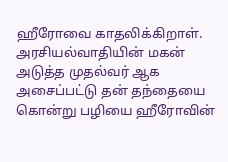ஹீரோவை காதலிக்கிறாள். அரசியல்வாதியின் மகன் அடுத்த முதல்வர் ஆக அசைப்பட்டு தன் தந்தையை கொன்று பழியை ஹீரோவின்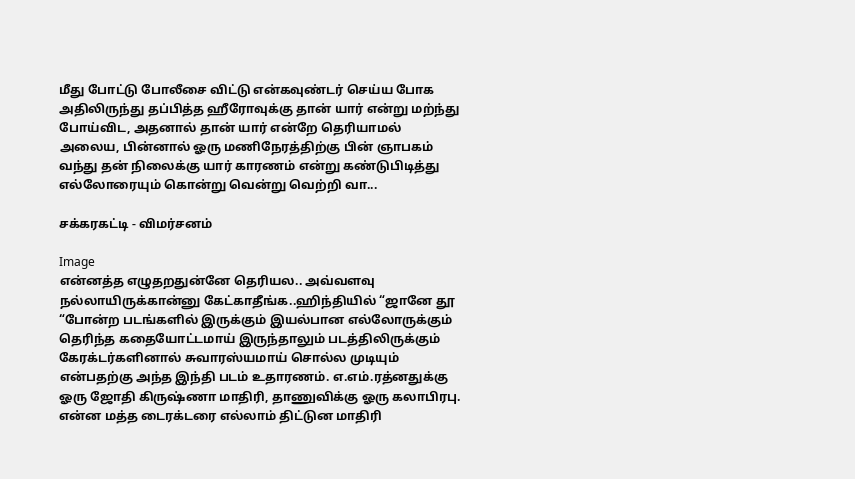மீது போட்டு போலீசை விட்டு என்கவுண்டர் செய்ய போக அதிலிருந்து தப்பித்த ஹீரோவுக்கு தான் யார் என்று மற்ந்து போய்விட, அதனால் தான் யார் என்றே தெரியாமல் அலைய, பின்னால் ஓரு மணிநேரத்திற்கு பின் ஞாபகம் வந்து தன் நிலைக்கு யார் காரணம் என்று கண்டுபிடித்து எல்லோரையும் கொன்று வென்று வெற்றி வா...

சக்கரகட்டி - விமர்சனம்

Image
என்னத்த எழுதறதுன்னே தெரியல.. அவ்வளவு நல்லாயிருக்கான்னு கேட்காதீங்க..ஹிந்தியில் “ஜானே தூ “போன்ற படங்களில் இருக்கும் இயல்பான எல்லோருக்கும் தெரிந்த கதையோட்டமாய் இருந்தாலும் படத்திலிருக்கும் கேரக்டர்களினால் சுவாரஸ்யமாய் சொல்ல முடியும் என்பதற்கு அந்த இந்தி படம் உதாரணம். எ.எம்.ரத்னதுக்கு ஓரு ஜோதி கிருஷ்ணா மாதிரி, தாணுவிக்கு ஓரு கலாபிரபு. என்ன மத்த டைரக்டரை எல்லாம் திட்டுன மாதிரி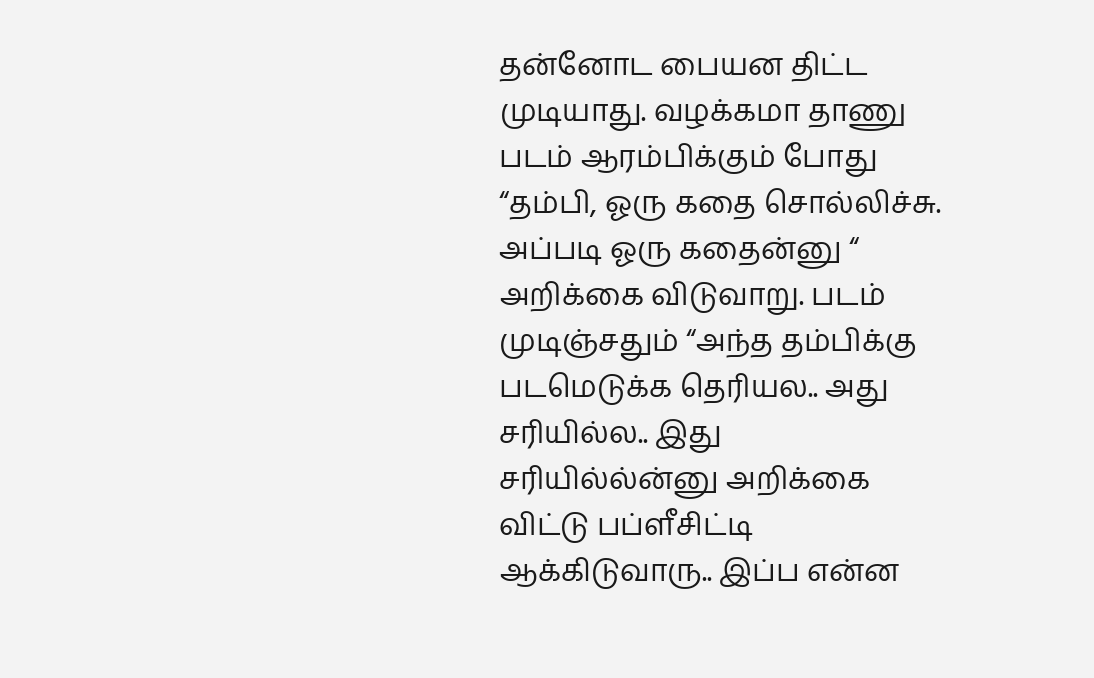தன்னோட பையன திட்ட முடியாது. வழக்கமா தாணு படம் ஆரம்பிக்கும் போது “தம்பி, ஓரு கதை சொல்லிச்சு. அப்படி ஓரு கதைன்னு “ அறிக்கை விடுவாறு. படம் முடிஞ்சதும் “அந்த தம்பிக்கு படமெடுக்க தெரியல.. அது சரியில்ல.. இது சரியில்ல்ன்னு அறிக்கை விட்டு பப்ளீசிட்டி ஆக்கிடுவாரு.. இப்ப என்ன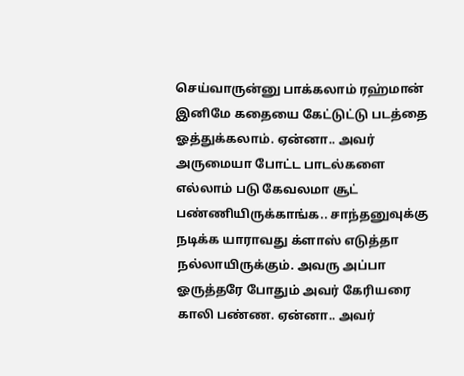செய்வாருன்னு பாக்கலாம் ரஹ்மான் இனிமே கதையை கேட்டுட்டு படத்தை ஓத்துக்கலாம். ஏன்னா.. அவர் அருமையா போட்ட பாடல்களை எல்லாம் படு கேவலமா சூட் பண்ணியிருக்காங்க.. சாந்தனுவுக்கு நடிக்க யாராவது க்ளாஸ் எடுத்தா நல்லாயிருக்கும். அவரு அப்பா ஓருத்தரே போதும் அவர் கேரியரை காலி பண்ண. ஏன்னா.. அவர்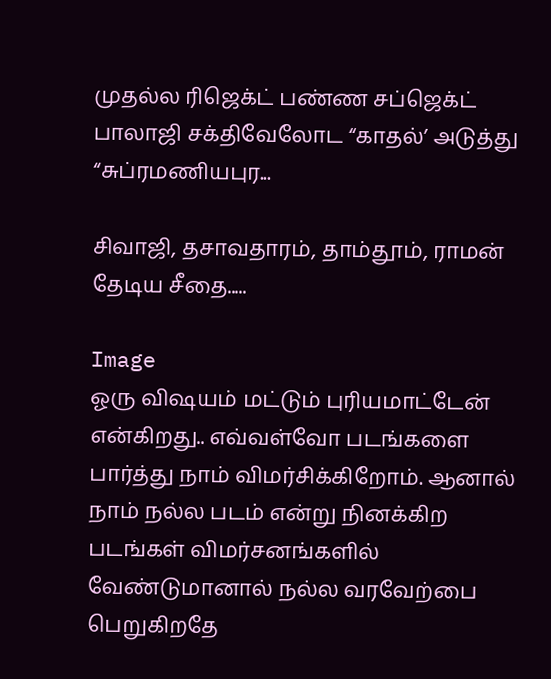முதல்ல ரிஜெக்ட் பண்ண சப்ஜெக்ட் பாலாஜி சக்திவேலோட “காதல்’ அடுத்து “சுப்ரமணியபுர...

சிவாஜி, தசாவதாரம், தாம்தூம், ராமன் தேடிய சீதை.....

Image
ஓரு விஷயம் மட்டும் புரியமாட்டேன் என்கிறது.. எவ்வள்வோ படங்களை பார்த்து நாம் விமர்சிக்கிறோம். ஆனால் நாம் நல்ல படம் என்று நினக்கிற படங்கள் விமர்சனங்களில் வேண்டுமானால் நல்ல வரவேற்பை பெறுகிறதே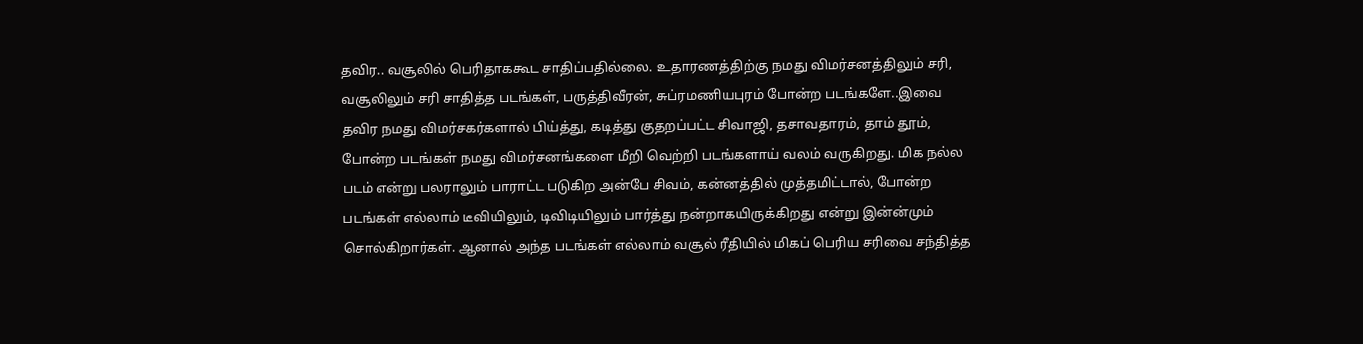தவிர.. வசூலில் பெரிதாககூட சாதிப்பதில்லை. உதாரணத்திற்கு நமது விமர்சனத்திலும் சரி, வசூலிலும் சரி சாதித்த படங்கள், பருத்திவீரன், சுப்ரமணியபுரம் போன்ற படங்களே..இவை தவிர நமது விமர்சகர்களால் பிய்த்து, கடித்து குதறப்பட்ட சிவாஜி, தசாவதாரம், தாம் தூம், போன்ற படங்கள் நமது விமர்சனங்களை மீறி வெற்றி படங்களாய் வலம் வருகிறது. மிக நல்ல படம் என்று பலராலும் பாராட்ட படுகிற அன்பே சிவம், கன்னத்தில் முத்தமிட்டால், போன்ற படங்கள் எல்லாம் டீவியிலும், டிவிடியிலும் பார்த்து நன்றாகயிருக்கிறது என்று இன்ன்மும் சொல்கிறார்கள். ஆனால் அந்த படங்கள் எல்லாம் வசூல் ரீதியில் மிகப் பெரிய சரிவை சந்தித்த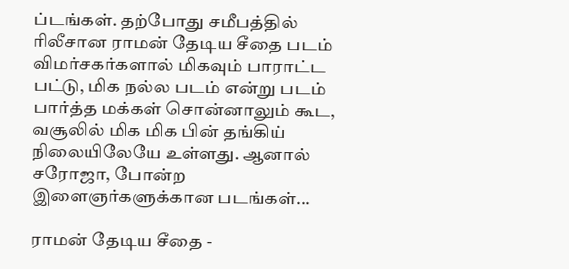ப்டங்கள். தற்போது சமீபத்தில் ரிலீசான ராமன் தேடிய சீதை படம் விமர்சகர்களால் மிகவும் பாராட்ட பட்டு, மிக நல்ல படம் என்று படம் பார்த்த மக்கள் சொன்னாலும் கூட, வசூலில் மிக மிக பின் தங்கிய் நிலையிலேயே உள்ளது. ஆனால் சரோஜா, போன்ற இளைஞர்களுக்கான படங்கள்...

ராமன் தேடிய சீதை -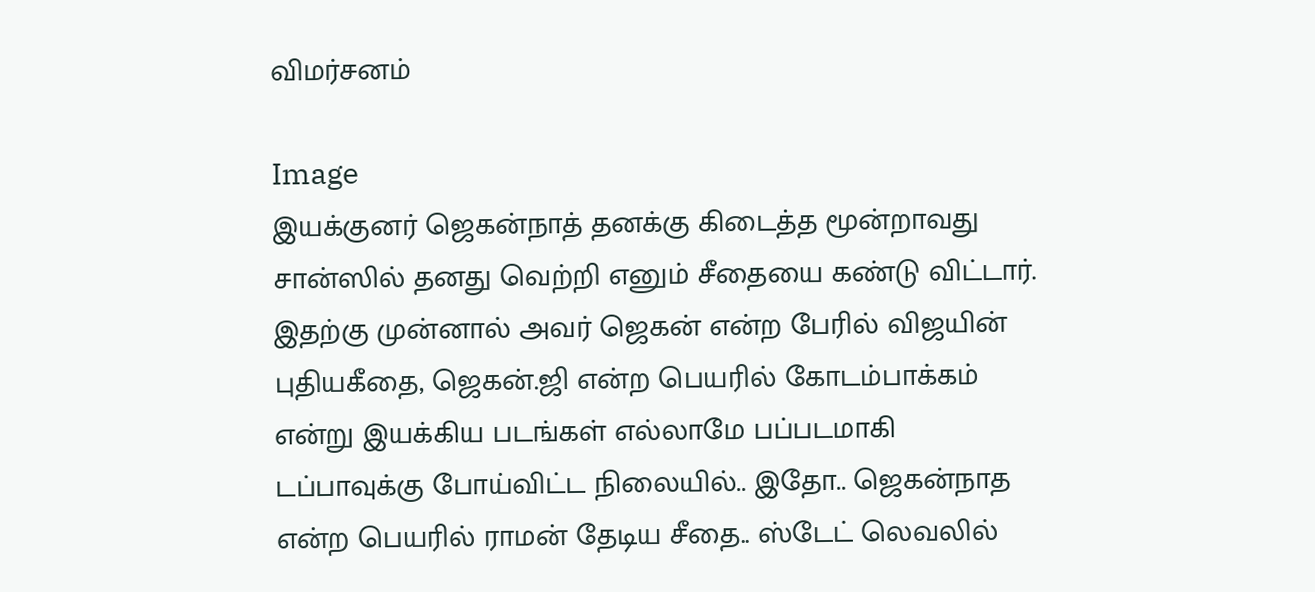விமர்சனம்

Image
இயக்குனர் ஜெகன்நாத் தனக்கு கிடைத்த மூன்றாவது சான்ஸில் தனது வெற்றி எனும் சீதையை கண்டு விட்டார். இதற்கு முன்னால் அவர் ஜெகன் என்ற பேரில் விஜயின் புதியகீதை, ஜெகன்.ஜி என்ற பெயரில் கோடம்பாக்கம் என்று இயக்கிய படங்கள் எல்லாமே பப்படமாகி டப்பாவுக்கு போய்விட்ட நிலையில்.. இதோ.. ஜெகன்நாத என்ற பெயரில் ராமன் தேடிய சீதை.. ஸ்டேட் லெவலில்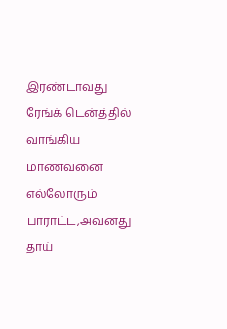இரண்டாவது ரேங்க் டென்த்தில் வாங்கிய மாணவனை எல்லோரும் பாராட்ட,அவனது தாய்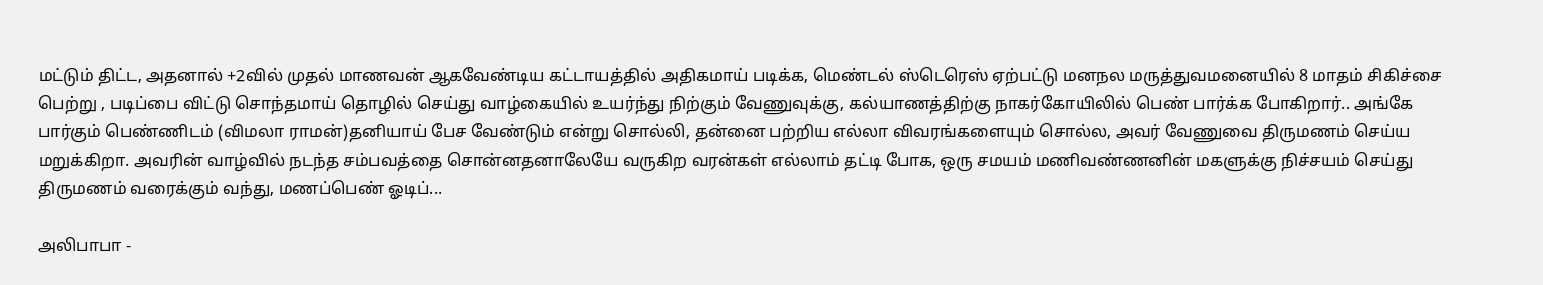மட்டும் திட்ட, அதனால் +2வில் முதல் மாணவன் ஆகவேண்டிய கட்டாயத்தில் அதிகமாய் படிக்க, மெண்டல் ஸ்டெரெஸ் ஏற்பட்டு மனநல மருத்துவமனையில் 8 மாதம் சிகிச்சை பெற்று , படிப்பை விட்டு சொந்தமாய் தொழில் செய்து வாழ்கையில் உயர்ந்து நிற்கும் வேணுவுக்கு, கல்யாணத்திற்கு நாகர்கோயிலில் பெண் பார்க்க போகிறார்.. அங்கே பார்கும் பெண்ணிடம் (விமலா ராமன்)தனியாய் பேச வேண்டும் என்று சொல்லி, தன்னை பற்றிய எல்லா விவரங்களையும் சொல்ல, அவர் வேணுவை திருமணம் செய்ய மறுக்கிறா. அவரின் வாழ்வில் நடந்த சம்பவத்தை சொன்னதனாலேயே வருகிற வரன்கள் எல்லாம் தட்டி போக, ஒரு சமயம் மணிவண்ணனின் மகளுக்கு நிச்சயம் செய்து திருமணம் வரைக்கும் வந்து, மணப்பெண் ஓடிப்...

அலிபாபா -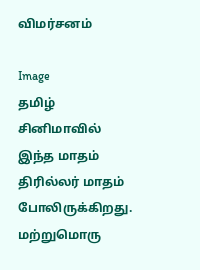விமர்சனம்

Image
தமிழ் சினிமாவில் இந்த மாதம் திரில்லர் மாதம் போலிருக்கிறது. மற்றுமொரு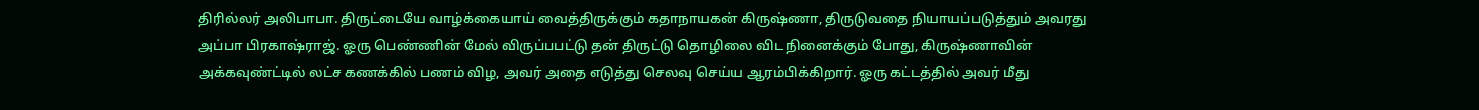திரில்லர் அலிபாபா. திருட்டையே வாழ்க்கையாய் வைத்திருக்கும் கதாநாயகன் கிருஷ்ணா, திருடுவதை நியாயப்படுத்தும் அவரது அப்பா பிரகாஷ்ராஜ். ஓரு பெண்ணின் மேல் விருப்பபட்டு தன் திருட்டு தொழிலை விட நினைக்கும் போது, கிருஷ்ணாவின் அக்கவுண்ட்டில் லட்ச கணக்கில் பணம் விழ, அவர் அதை எடுத்து செலவு செய்ய ஆரம்பிக்கிறார். ஓரு கட்டத்தில் அவர் மீது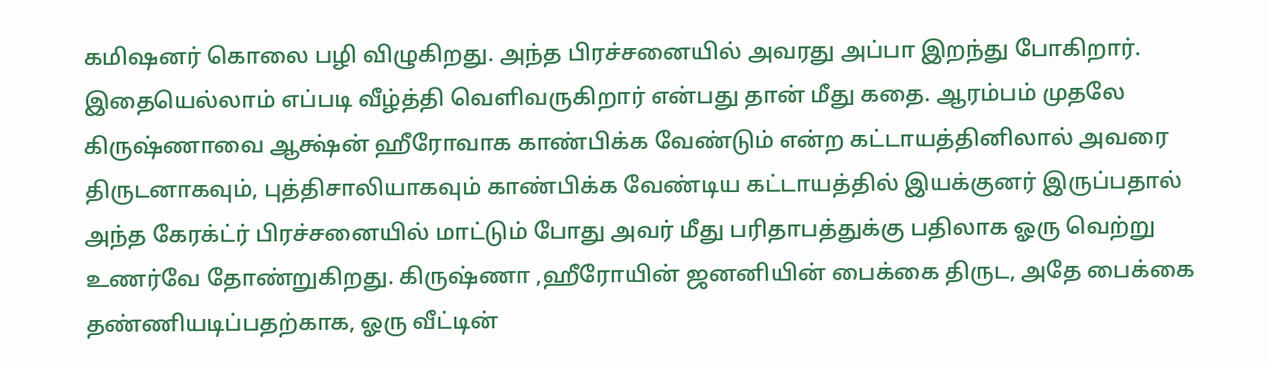கமிஷனர் கொலை பழி விழுகிறது. அந்த பிரச்சனையில் அவரது அப்பா இறந்து போகிறார். இதையெல்லாம் எப்படி வீழ்த்தி வெளிவருகிறார் என்பது தான் மீது கதை. ஆரம்பம் முதலே கிருஷ்ணாவை ஆக்ஷ்ன் ஹீரோவாக காண்பிக்க வேண்டும் என்ற கட்டாயத்தினிலால் அவரை திருடனாகவும், புத்திசாலியாகவும் காண்பிக்க வேண்டிய கட்டாயத்தில் இயக்குனர் இருப்பதால் அந்த கேரக்ட்ர் பிரச்சனையில் மாட்டும் போது அவர் மீது பரிதாபத்துக்கு பதிலாக ஓரு வெற்று உணர்வே தோண்றுகிறது. கிருஷ்ணா ,ஹீரோயின் ஜனனியின் பைக்கை திருட, அதே பைக்கை தண்ணியடிப்பதற்காக, ஓரு வீட்டின்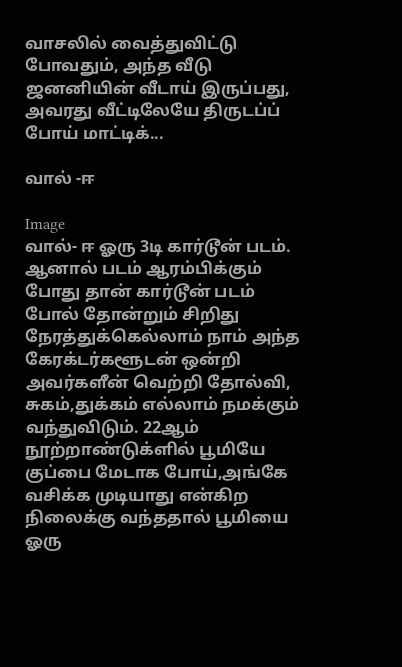வாசலில் வைத்துவிட்டு போவதும், அந்த வீடு ஜனனியின் வீடாய் இருப்பது, அவரது வீட்டிலேயே திருடப்ப் போய் மாட்டிக்...

வால் -ஈ

Image
வால்- ஈ ஓரு 3டி கார்டூன் படம். ஆனால் படம் ஆரம்பிக்கும் போது தான் கார்டூன் படம் போல் தோன்றும் சிறிது நேரத்துக்கெல்லாம் நாம் அந்த கேரக்டர்களூடன் ஒன்றி அவர்களீன் வெற்றி தோல்வி, சுகம்,துக்கம் எல்லாம் நமக்கும் வந்துவிடும். 22ஆம் நூற்றாண்டுக்ளில் பூமியே குப்பை மேடாக போய்,அங்கே வசிக்க முடியாது என்கிற நிலைக்கு வந்ததால் பூமியை ஓரு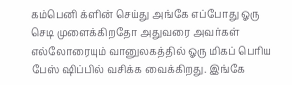கம்பெனி க்ளின் செய்து அங்கே எப்போது ஓரு செடி முளைக்கிறதோ அதுவரை அவர்கள் எல்லோரையும் வானுலகத்தில் ஓரு மிகப் பெரிய பேஸ் ஷிப்பில் வசிக்க வைக்கிறது. இங்கே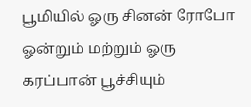பூமியில் ஓரு சினன் ரோபோ ஓன்றும் மற்றும் ஓரு கரப்பான் பூச்சியும்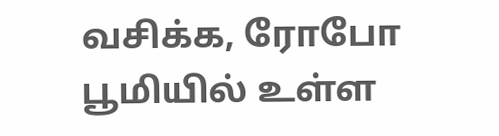வசிக்க, ரோபோ பூமியில் உள்ள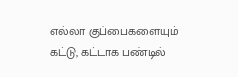எல்லா குப்பைகளையும் கட்டு, கட்டாக பண்டில்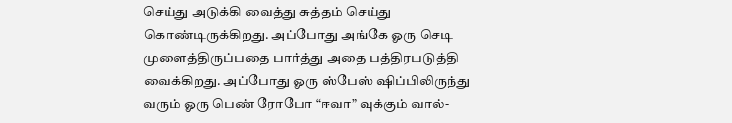செய்து அடுக்கி வைத்து சுத்தம் செய்து கொண்டிருக்கிறது. அப்போது அங்கே ஓரு செடி முளைத்திருப்பதை பார்த்து அதை பத்திரபடுத்தி வைக்கிறது. அப்போது ஓரு ஸ்பேஸ் ஷிப்பிலிருந்து வரும் ஓரு பெண் ரோபோ “ஈவா” வுக்கும் வால்-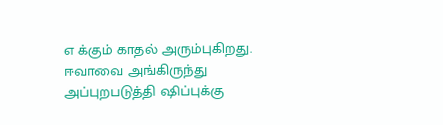எ க்கும் காதல் அரும்புகிறது. ஈவாவை அங்கிருந்து அப்புறபடுத்தி ஷிப்புக்கு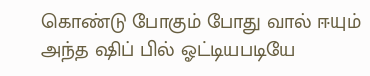கொண்டு போகும் போது வால் ஈயும் அந்த ஷிப் பில் ஓட்டியபடியே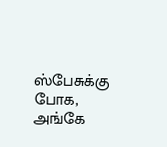ஸ்பேசுக்கு போக, அங்கே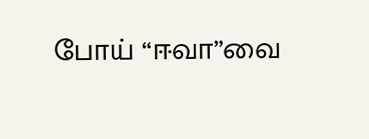போய் “ஈவா”வை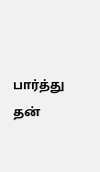பார்த்து தன்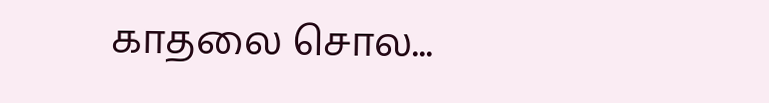காதலை சொல...